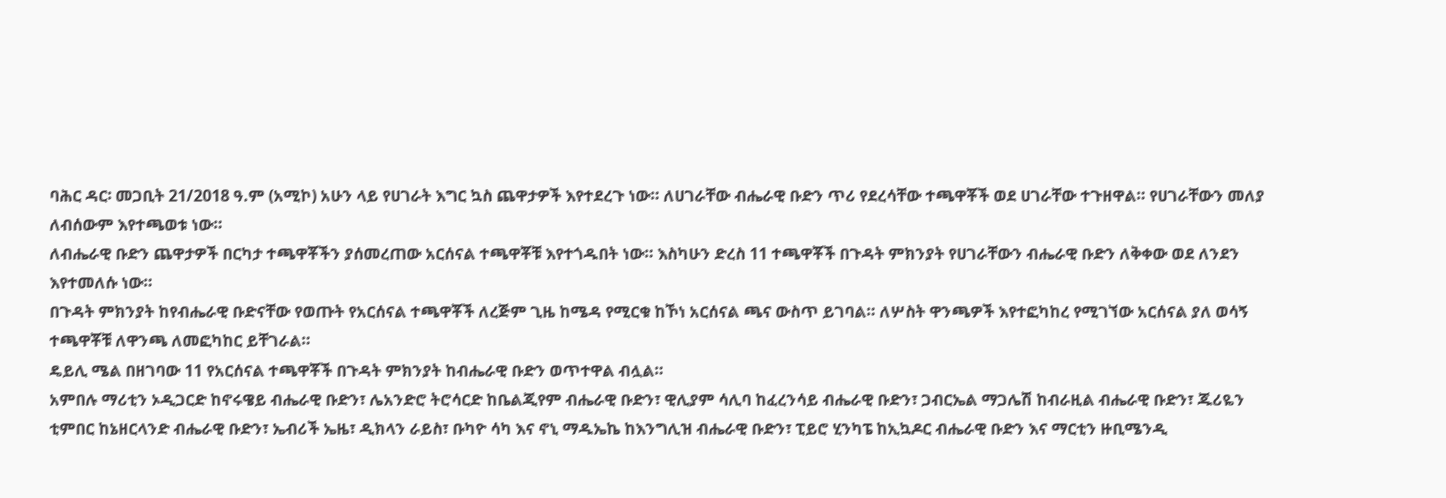ባሕር ዳር፡ መጋቢት 21/2018 ዓ.ም (አሚኮ) አሁን ላይ የሀገራት እግር ኳስ ጨዋታዎች እየተደረጉ ነው። ለሀገራቸው ብሔራዊ ቡድን ጥሪ የደረሳቸው ተጫዋቾች ወደ ሀገራቸው ተጉዘዋል። የሀገራቸውን መለያ ለብሰውም እየተጫወቱ ነው።
ለብሔራዊ ቡድን ጨዋታዎች በርካታ ተጫዋቾችን ያሰመረጠው አርሰናል ተጫዋቾቹ እየተጎዱበት ነው። እስካሁን ድረስ 11 ተጫዋቾች በጉዳት ምክንያት የሀገራቸውን ብሔራዊ ቡድን ለቅቀው ወደ ለንደን እየተመለሱ ነው።
በጉዳት ምክንያት ከየብሔራዊ ቡድናቸው የወጡት የአርሰናል ተጫዋቾች ለረጅም ጊዜ ከሜዳ የሚርቁ ከኾነ አርሰናል ጫና ውስጥ ይገባል። ለሦስት ዋንጫዎች እየተፎካከረ የሚገኘው አርሰናል ያለ ወሳኝ ተጫዋቾቹ ለዋንጫ ለመፎካከር ይቸገራል።
ዴይሊ ሜል በዘገባው 11 የአርሰናል ተጫዋቾች በጉዳት ምክንያት ከብሔራዊ ቡድን ወጥተዋል ብሏል።
አምበሉ ማሪቲን ኦዲጋርድ ከኖሩዌይ ብሔራዊ ቡድን፣ ሌአንድሮ ትሮሳርድ ከቤልጂየም ብሔራዊ ቡድን፣ ዊሊያም ሳሊባ ከፈረንሳይ ብሔራዊ ቡድን፣ ጋብርኤል ማጋሌሽ ከብራዚል ብሔራዊ ቡድን፣ ጁሪዬን ቲምበር ከኔዘርላንድ ብሔራዊ ቡድን፣ ኤብሪች ኤዜ፣ ዲክላን ራይስ፣ ቡካዮ ሳካ እና ኖኒ ማዱኤኬ ከእንግሊዝ ብሔራዊ ቡድን፣ ፒይሮ ሂንካፔ ከኢኳዶር ብሔራዊ ቡድን እና ማርቲን ዙቢሜንዲ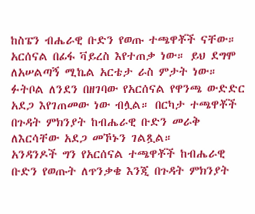ከስፔን ብሔራዊ ቡድን የወጡ ተጫዋቾች ናቸው።
አርሰናል በፊፋ ቫይረስ እየተጠቃ ነው። ይህ ደግሞ ለአሠልጣኝ ሚኬል አርቴታ ራስ ምታት ነው። ፉትቦል ለንደን በዘገባው የአርሰናል የዋንጫ ውድድር አደጋ እየገጠመው ነው ብሏል። በርካታ ተጫዋቾች በጉዳት ምክንያት ከብሔራዊ ቡድን መራቅ ለእርሳቸው አደጋ መኾኑን ገልጿል።
አንዳንዶች ግን የአርሰናል ተጫዋቾች ከብሔራዊ ቡድን የወጡት ለጥንቃቄ እንጂ በጉዳት ምክንያት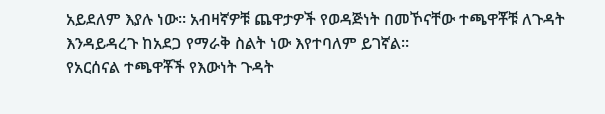አይደለም እያሉ ነው። አብዛኛዎቹ ጨዋታዎች የወዳጅነት በመኾናቸው ተጫዋቾቹ ለጉዳት እንዳይዳረጉ ከአደጋ የማራቅ ስልት ነው እየተባለም ይገኛል።
የአርሰናል ተጫዋቾች የእውነት ጉዳት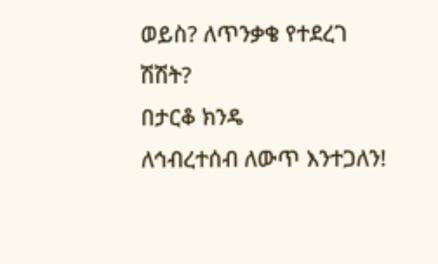ወይስ? ለጥንቃቄ የተደረገ ሽሽት?
በታርቆ ክንዴ
ለኅብረተሰብ ለውጥ እንተጋለን!